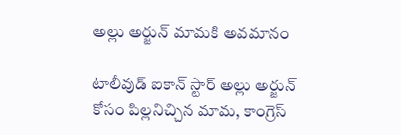అల్లు అర్జున్ మామకి అవమానం

టాలీవుడ్ ఐకాన్ స్టార్ అల్లు అర్జున్ కోసం పిల్లనిచ్చిన మామ, కాంగ్రెస్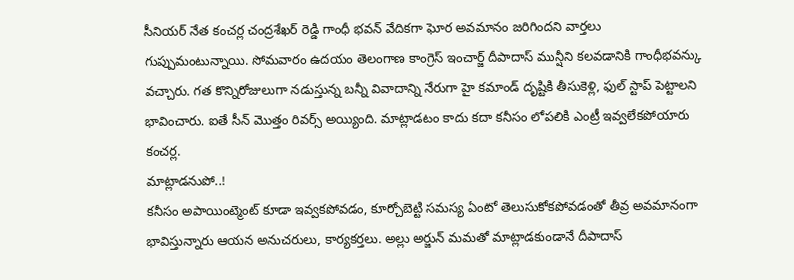సీనియర్ నేత కంచర్ల చంద్రశేఖర్ రెడ్డి గాంధీ భవన్ వేదికగా ఘోర అవమానం జరిగిందని వార్తలు గుప్పుమంటున్నాయి. సోమవారం ఉదయం తెలంగాణ కాంగ్రెస్ ఇంచార్జ్ దీపాదాస్ మున్షీని కలవడానికి గాంధీభవన్కు వచ్చారు. గత కొన్నిరోజులుగా నడుస్తున్న బన్నీ వివాదాన్ని నేరుగా హై కమాండ్ దృష్టికి తీసుకెళ్లి, ఫుల్ స్టాప్ పెట్టాలని భావించారు. ఐతే సీన్ మొత్తం రివర్స్ అయ్యింది. మాట్లాడటం కాదు కదా కనీసం లోపలికి ఎంట్రీ ఇవ్వలేకపోయారు కంచర్ల.
మాట్లాడనుపో..!
కనీసం అపాయింట్మెంట్ కూడా ఇవ్వకపోవడం, కూర్చోబెట్టి సమస్య ఏంటో తెలుసుకోకపోవడంతో తీవ్ర అవమానంగా భావిస్తున్నారు ఆయన అనుచరులు, కార్యకర్తలు. అల్లు అర్జున్ మమతో మాట్లాడకుండానే దీపాదాస్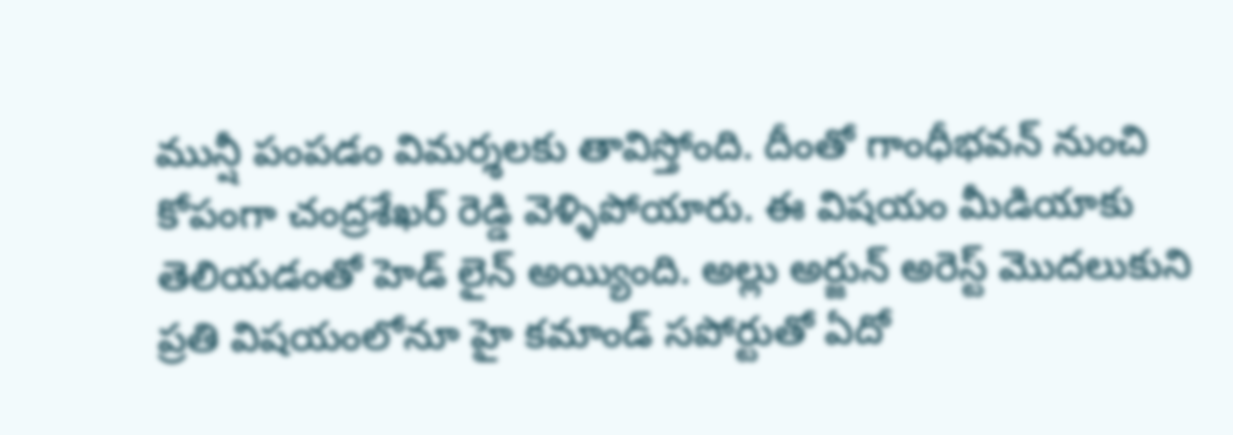మున్షీ పంపడం విమర్శలకు తావిస్తోంది. దీంతో గాంధీభవన్ నుంచి కోపంగా చంద్రశేఖర్ రెడ్డి వెళ్ళిపోయారు. ఈ విషయం మీడియాకు తెలియడంతో హెడ్ లైన్ అయ్యింది. అల్లు అర్జున్ అరెస్ట్ మొదలుకుని ప్రతి విషయంలోనూ హై కమాండ్ సపోర్టుతో ఏదో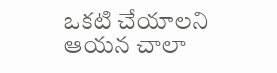ఒకటి చేయాలని ఆయన చాలా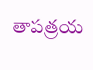తాపత్రయ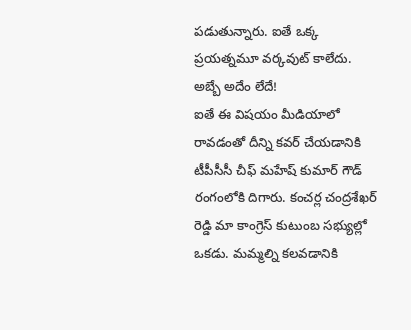పడుతున్నారు. ఐతే ఒక్క ప్రయత్నమూ వర్కవుట్ కాలేదు.
అబ్బే అదేం లేదే!
ఐతే ఈ విషయం మీడియాలో రావడంతో దీన్ని కవర్ చేయడానికి టీపీసీసీ చీఫ్ మహేష్ కుమార్ గౌడ్ రంగంలోకి దిగారు. కంచర్ల చంద్రశేఖర్ రెడ్డి మా కాంగ్రెస్ కుటుంబ సభ్యుల్లో ఒకడు. మమ్మల్ని కలవడానికి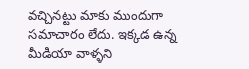వచ్చినట్టు మాకు ముందుగా సమాచారం లేదు. ఇక్కడ ఉన్న మీడియా వాళ్ళని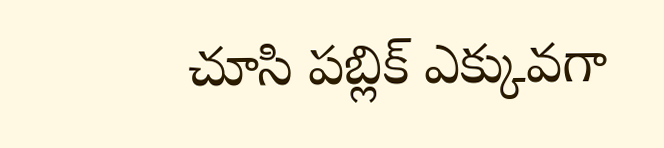చూసి పబ్లిక్ ఎక్కువగా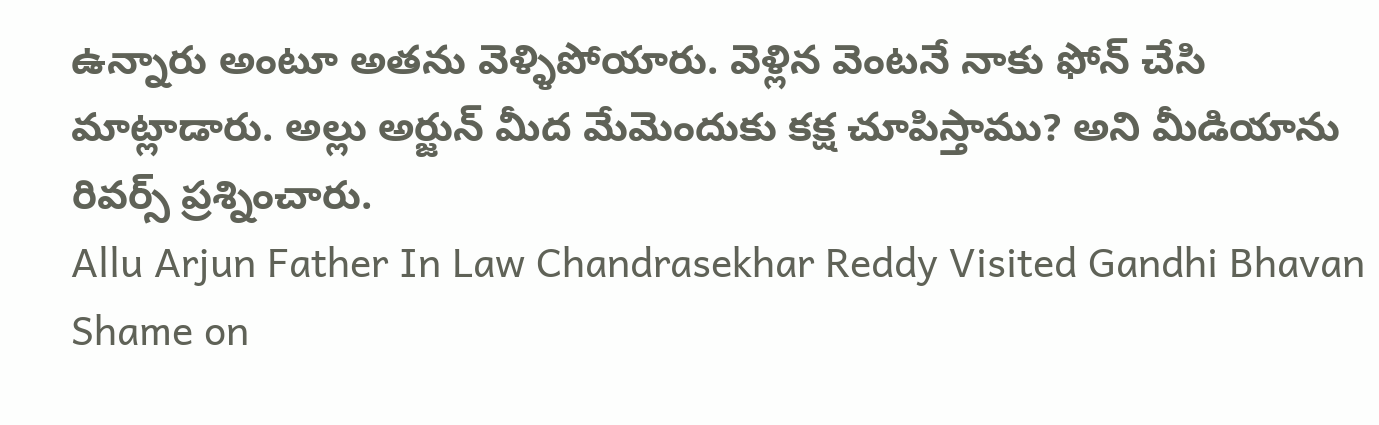ఉన్నారు అంటూ అతను వెళ్ళిపోయారు. వెళ్లిన వెంటనే నాకు ఫోన్ చేసి మాట్లాడారు. అల్లు అర్జున్ మీద మేమెందుకు కక్ష చూపిస్తాము? అని మీడియాను రివర్స్ ప్రశ్నించారు.
Allu Arjun Father In Law Chandrasekhar Reddy Visited Gandhi Bhavan
Shame on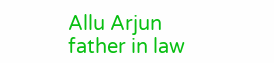Allu Arjun father in law